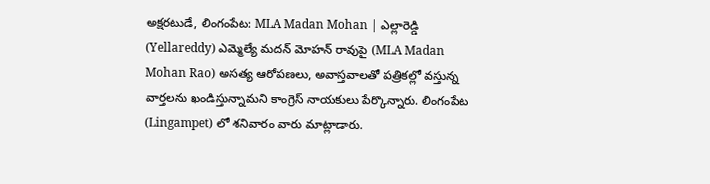అక్షరటుడే, లింగంపేట: MLA Madan Mohan | ఎల్లారెడ్డి (Yellareddy) ఎమ్మెల్యే మదన్ మోహన్ రావుపై (MLA Madan Mohan Rao) అసత్య ఆరోపణలు, అవాస్తవాలతో పత్రికల్లో వస్తున్న వార్తలను ఖండిస్తున్నామని కాంగ్రెస్ నాయకులు పేర్కొన్నారు. లింగంపేట (Lingampet) లో శనివారం వారు మాట్లాడారు.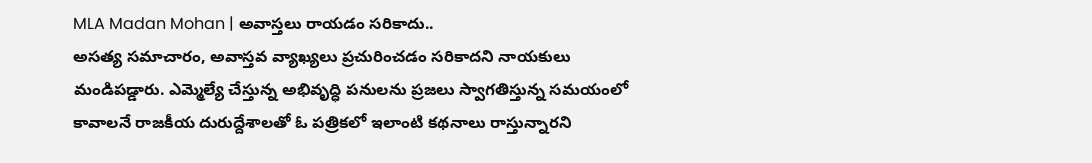MLA Madan Mohan | అవాస్తలు రాయడం సరికాదు..
అసత్య సమాచారం, అవాస్తవ వ్యాఖ్యలు ప్రచురించడం సరికాదని నాయకులు మండిపడ్డారు. ఎమ్మెల్యే చేస్తున్న అభివృద్ధి పనులను ప్రజలు స్వాగతిస్తున్న సమయంలో కావాలనే రాజకీయ దురుద్దేశాలతో ఓ పత్రికలో ఇలాంటి కథనాలు రాస్తున్నారని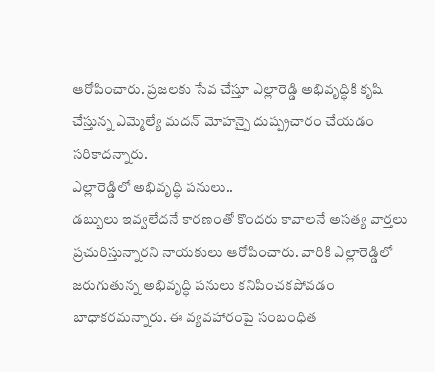ఆరోపించారు. ప్రజలకు సేవ చేస్తూ ఎల్లారెడ్డి అభివృద్ధికి కృషి చేస్తున్న ఎమ్మెల్యే మదన్ మోహన్పై దుష్ప్రచారం చేయడం సరికాదన్నారు.
ఎల్లారెడ్డిలో అభివృద్ధి పనులు..
డబ్బులు ఇవ్వలేదనే కారణంతో కొందరు కావాలనే అసత్య వార్తలు ప్రచురిస్తున్నారని నాయకులు ఆరోపించారు. వారికి ఎల్లారెడ్డిలో జరుగుతున్న అభివృద్ధి పనులు కనిపించకపోవడం బాధాకరమన్నారు. ఈ వ్యవహారంపై సంబంధిత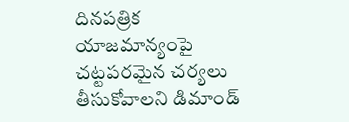దినపత్రిక యాజమాన్యంపై చట్టపరమైన చర్యలు తీసుకోవాలని డిమాండ్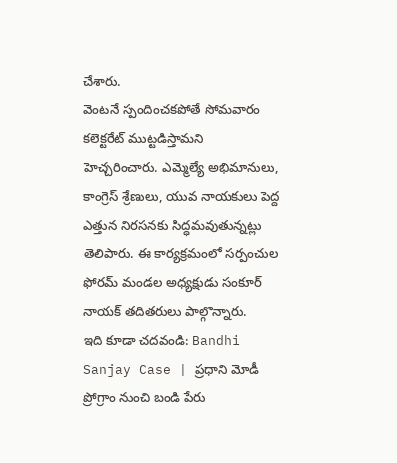చేశారు.
వెంటనే స్పందించకపోతే సోమవారం కలెక్టరేట్ ముట్టడిస్తామని హెచ్చరించారు. ఎమ్మెల్యే అభిమానులు, కాంగ్రెస్ శ్రేణులు, యువ నాయకులు పెద్ద ఎత్తున నిరసనకు సిద్ధమవుతున్నట్లు తెలిపారు. ఈ కార్యక్రమంలో సర్పంచుల ఫోరమ్ మండల అధ్యక్షుడు సంకూర్ నాయక్ తదితరులు పాల్గొన్నారు.
ఇది కూడా చదవండి: Bandhi Sanjay Case | ప్రధాని మోడీ ప్రోగ్రాం నుంచి బండి పేరు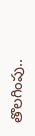తొలగింపు..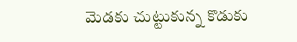మెడకు చుట్టుకున్న కొడుకు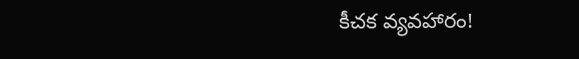కీచక వ్యవహారం!